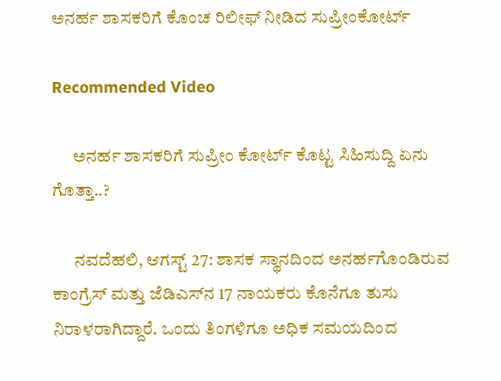ಅನರ್ಹ ಶಾಸಕರಿಗೆ ಕೊಂಚ ರಿಲೀಫ್ ನೀಡಿದ ಸುಪ್ರೀಂಕೋರ್ಟ್

Recommended Video

      ಅನರ್ಹ ಶಾಸಕರಿಗೆ ಸುಪ್ರೀಂ ಕೋರ್ಟ್ ಕೊಟ್ಟ ಸಿಹಿಸುದ್ದಿ ಏನು ಗೊತ್ತಾ..?

      ನವದೆಹಲಿ, ಆಗಸ್ಟ್ 27: ಶಾಸಕ ಸ್ಥಾನದಿಂದ ಅನರ್ಹಗೊಂಡಿರುವ ಕಾಂಗ್ರೆಸ್ ಮತ್ತು ಜೆಡಿಎಸ್‌ನ 17 ನಾಯಕರು ಕೊನೆಗೂ ತುಸು ನಿರಾಳರಾಗಿದ್ದಾರೆ. ಒಂದು ತಿಂಗಳಿಗೂ ಅಧಿಕ ಸಮಯದಿಂದ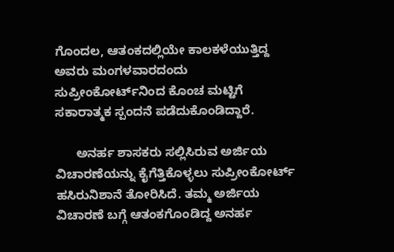ಗೊಂದಲ, ಆತಂಕದಲ್ಲಿಯೇ ಕಾಲಕಳೆಯುತ್ತಿದ್ದ ಅವರು ಮಂಗಳವಾರದಂದು ಸುಪ್ರೀಂಕೋರ್ಟ್‌ನಿಂದ ಕೊಂಚ ಮಟ್ಟಿಗೆ ಸಕಾರಾತ್ಮಕ ಸ್ಪಂದನೆ ಪಡೆದುಕೊಂಡಿದ್ದಾರೆ.

      ಅನರ್ಹ ಶಾಸಕರು ಸಲ್ಲಿಸಿರುವ ಅರ್ಜಿಯ ವಿಚಾರಣೆಯನ್ನು ಕೈಗೆತ್ತಿಕೊಳ್ಳಲು ಸುಪ್ರೀಂಕೋರ್ಟ್ ಹಸಿರುನಿಶಾನೆ ತೋರಿಸಿದೆ. ತಮ್ಮ ಅರ್ಜಿಯ ವಿಚಾರಣೆ ಬಗ್ಗೆ ಆತಂಕಗೊಂಡಿದ್ದ ಅನರ್ಹ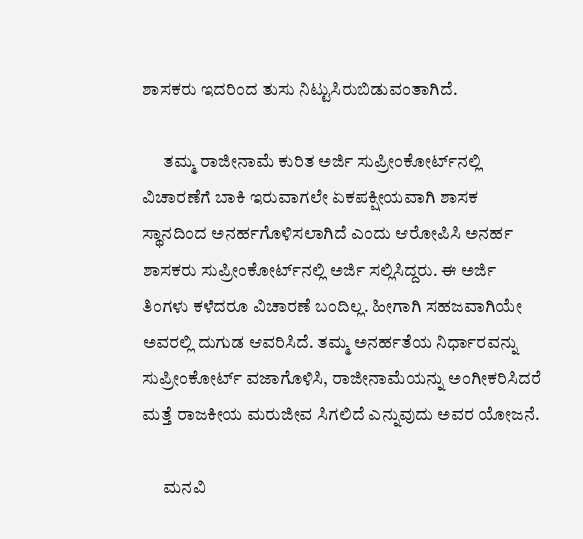ಶಾಸಕರು ಇದರಿಂದ ತುಸು ನಿಟ್ಟುಸಿರುಬಿಡುವಂತಾಗಿದೆ.

      ತಮ್ಮ ರಾಜೀನಾಮೆ ಕುರಿತ ಅರ್ಜಿ ಸುಪ್ರೀಂಕೋರ್ಟ್‌ನಲ್ಲಿ ವಿಚಾರಣೆಗೆ ಬಾಕಿ ಇರುವಾಗಲೇ ಏಕಪಕ್ಷೀಯವಾಗಿ ಶಾಸಕ ಸ್ಥಾನದಿಂದ ಅನರ್ಹಗೊಳಿಸಲಾಗಿದೆ ಎಂದು ಆರೋಪಿಸಿ ಅನರ್ಹ ಶಾಸಕರು ಸುಪ್ರೀಂಕೋರ್ಟ್‌ನಲ್ಲಿ ಅರ್ಜಿ ಸಲ್ಲಿಸಿದ್ದರು. ಈ ಅರ್ಜಿ ತಿಂಗಳು ಕಳೆದರೂ ವಿಚಾರಣೆ ಬಂದಿಲ್ಲ. ಹೀಗಾಗಿ ಸಹಜವಾಗಿಯೇ ಅವರಲ್ಲಿ ದುಗುಡ ಆವರಿಸಿದೆ. ತಮ್ಮ ಅನರ್ಹತೆಯ ನಿರ್ಧಾರವನ್ನು ಸುಪ್ರೀಂಕೋರ್ಟ್ ವಜಾಗೊಳಿಸಿ, ರಾಜೀನಾಮೆಯನ್ನು ಅಂಗೀಕರಿಸಿದರೆ ಮತ್ತೆ ರಾಜಕೀಯ ಮರುಜೀವ ಸಿಗಲಿದೆ ಎನ್ನುವುದು ಅವರ ಯೋಜನೆ.

      ಮನವಿ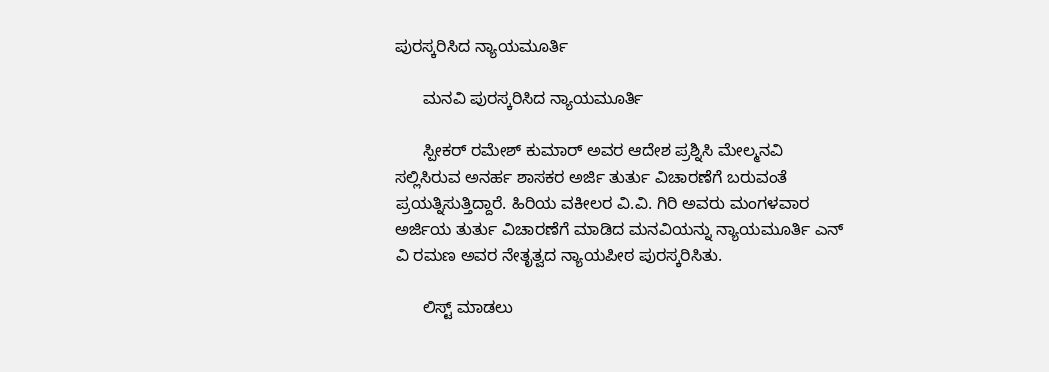ಪುರಸ್ಕರಿಸಿದ ನ್ಯಾಯಮೂರ್ತಿ

      ಮನವಿ ಪುರಸ್ಕರಿಸಿದ ನ್ಯಾಯಮೂರ್ತಿ

      ಸ್ಪೀಕರ್ ರಮೇಶ್ ಕುಮಾರ್ ಅವರ ಆದೇಶ ಪ್ರಶ್ನಿಸಿ ಮೇಲ್ಮನವಿ ಸಲ್ಲಿಸಿರುವ ಅನರ್ಹ ಶಾಸಕರ ಅರ್ಜಿ ತುರ್ತು ವಿಚಾರಣೆಗೆ ಬರುವಂತೆ ಪ್ರಯತ್ನಿಸುತ್ತಿದ್ದಾರೆ. ಹಿರಿಯ ವಕೀಲರ ವಿ.ವಿ. ಗಿರಿ ಅವರು ಮಂಗಳವಾರ ಅರ್ಜಿಯ ತುರ್ತು ವಿಚಾರಣೆಗೆ ಮಾಡಿದ ಮನವಿಯನ್ನು ನ್ಯಾಯಮೂರ್ತಿ ಎನ್ ವಿ ರಮಣ ಅವರ ನೇತೃತ್ವದ ನ್ಯಾಯಪೀಠ ಪುರಸ್ಕರಿಸಿತು.

      ಲಿಸ್ಟ್ ಮಾಡಲು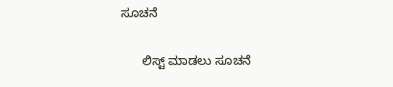ಸೂಚನೆ

      ಲಿಸ್ಟ್ ಮಾಡಲು ಸೂಚನೆ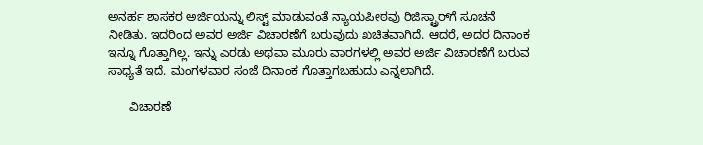ಅನರ್ಹ ಶಾಸಕರ ಅರ್ಜಿಯನ್ನು ಲಿಸ್ಟ್ ಮಾಡುವಂತೆ ನ್ಯಾಯಪೀಠವು ರಿಜಿಸ್ಟ್ರಾರ್‌ಗೆ ಸೂಚನೆ ನೀಡಿತು. ಇದರಿಂದ ಅವರ ಅರ್ಜಿ ವಿಚಾರಣೆಗೆ ಬರುವುದು ಖಚಿತವಾಗಿದೆ. ಆದರೆ, ಅದರ ದಿನಾಂಕ ಇನ್ನೂ ಗೊತ್ತಾಗಿಲ್ಲ. ಇನ್ನು ಎರಡು ಅಥವಾ ಮೂರು ವಾರಗಳಲ್ಲಿ ಅವರ ಅರ್ಜಿ ವಿಚಾರಣೆಗೆ ಬರುವ ಸಾಧ್ಯತೆ ಇದೆ. ಮಂಗಳವಾರ ಸಂಜೆ ದಿನಾಂಕ ಗೊತ್ತಾಗಬಹುದು ಎನ್ನಲಾಗಿದೆ.

      ವಿಚಾರಣೆ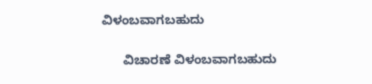ವಿಳಂಬವಾಗಬಹುದು

      ವಿಚಾರಣೆ ವಿಳಂಬವಾಗಬಹುದು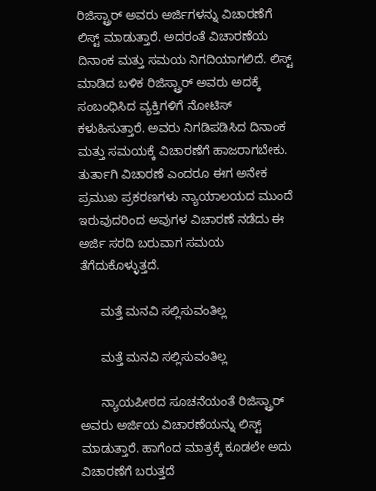ರಿಜಿಸ್ಟ್ರಾರ್ ಅವರು ಅರ್ಜಿಗಳನ್ನು ವಿಚಾರಣೆಗೆ ಲಿಸ್ಟ್‌ ಮಾಡುತ್ತಾರೆ. ಅದರಂತೆ ವಿಚಾರಣೆಯ ದಿನಾಂಕ ಮತ್ತು ಸಮಯ ನಿಗದಿಯಾಗಲಿದೆ. ಲಿಸ್ಟ್ ಮಾಡಿದ ಬಳಿಕ ರಿಜಿಸ್ಟ್ರಾರ್ ಅವರು ಅದಕ್ಕೆ ಸಂಬಂಧಿಸಿದ ವ್ಯಕ್ತಿಗಳಿಗೆ ನೋಟಿಸ್ ಕಳುಹಿಸುತ್ತಾರೆ. ಅವರು ನಿಗಡಿಪಡಿಸಿದ ದಿನಾಂಕ ಮತ್ತು ಸಮಯಕ್ಕೆ ವಿಚಾರಣೆಗೆ ಹಾಜರಾಗಬೇಕು. ತುರ್ತಾಗಿ ವಿಚಾರಣೆ ಎಂದರೂ ಈಗ ಅನೇಕ ಪ್ರಮುಖ ಪ್ರಕರಣಗಳು ನ್ಯಾಯಾಲಯದ ಮುಂದೆ ಇರುವುದರಿಂದ ಅವುಗಳ ವಿಚಾರಣೆ ನಡೆದು ಈ ಅರ್ಜಿ ಸರದಿ ಬರುವಾಗ ಸಮಯ ತೆಗೆದುಕೊಳ್ಳುತ್ತದೆ.

      ಮತ್ತೆ ಮನವಿ ಸಲ್ಲಿಸುವಂತಿಲ್ಲ

      ಮತ್ತೆ ಮನವಿ ಸಲ್ಲಿಸುವಂತಿಲ್ಲ

      ನ್ಯಾಯಪೀಠದ ಸೂಚನೆಯಂತೆ ರಿಜಿಸ್ಟ್ರಾರ್ ಅವರು ಅರ್ಜಿಯ ವಿಚಾರಣೆಯನ್ನು ಲಿಸ್ಟ್‌ ಮಾಡುತ್ತಾರೆ. ಹಾಗೆಂದ ಮಾತ್ರಕ್ಕೆ ಕೂಡಲೇ ಅದು ವಿಚಾರಣೆಗೆ ಬರುತ್ತದೆ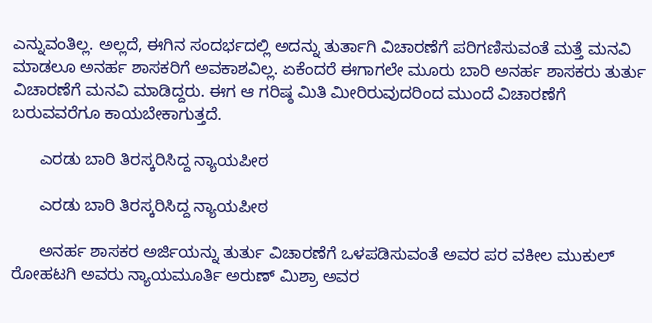ಎನ್ನುವಂತಿಲ್ಲ. ಅಲ್ಲದೆ, ಈಗಿನ ಸಂದರ್ಭದಲ್ಲಿ ಅದನ್ನು ತುರ್ತಾಗಿ ವಿಚಾರಣೆಗೆ ಪರಿಗಣಿಸುವಂತೆ ಮತ್ತೆ ಮನವಿ ಮಾಡಲೂ ಅನರ್ಹ ಶಾಸಕರಿಗೆ ಅವಕಾಶವಿಲ್ಲ. ಏಕೆಂದರೆ ಈಗಾಗಲೇ ಮೂರು ಬಾರಿ ಅನರ್ಹ ಶಾಸಕರು ತುರ್ತು ವಿಚಾರಣೆಗೆ ಮನವಿ ಮಾಡಿದ್ದರು. ಈಗ ಆ ಗರಿಷ್ಠ ಮಿತಿ ಮೀರಿರುವುದರಿಂದ ಮುಂದೆ ವಿಚಾರಣೆಗೆ ಬರುವವರೆಗೂ ಕಾಯಬೇಕಾಗುತ್ತದೆ.

      ಎರಡು ಬಾರಿ ತಿರಸ್ಕರಿಸಿದ್ದ ನ್ಯಾಯಪೀಠ

      ಎರಡು ಬಾರಿ ತಿರಸ್ಕರಿಸಿದ್ದ ನ್ಯಾಯಪೀಠ

      ಅನರ್ಹ ಶಾಸಕರ ಅರ್ಜಿಯನ್ನು ತುರ್ತು ವಿಚಾರಣೆಗೆ ಒಳಪಡಿಸುವಂತೆ ಅವರ ಪರ ವಕೀಲ ಮುಕುಲ್ ರೋಹಟಗಿ ಅವರು ನ್ಯಾಯಮೂರ್ತಿ ಅರುಣ್ ಮಿಶ್ರಾ ಅವರ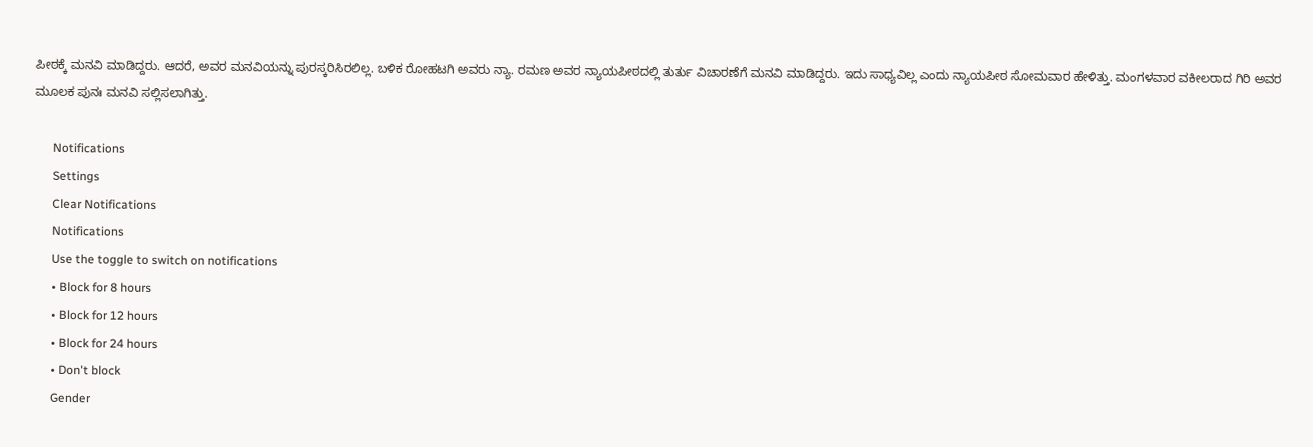ಪೀಠಕ್ಕೆ ಮನವಿ ಮಾಡಿದ್ದರು. ಆದರೆ, ಅವರ ಮನವಿಯನ್ನು ಪುರಸ್ಕರಿಸಿರಲಿಲ್ಲ. ಬಳಿಕ ರೋಹಟಗಿ ಅವರು ನ್ಯಾ. ರಮಣ ಅವರ ನ್ಯಾಯಪೀಠದಲ್ಲಿ ತುರ್ತು ವಿಚಾರಣೆಗೆ ಮನವಿ ಮಾಡಿದ್ದರು. ಇದು ಸಾಧ್ಯವಿಲ್ಲ ಎಂದು ನ್ಯಾಯಪೀಠ ಸೋಮವಾರ ಹೇಳಿತ್ತು. ಮಂಗಳವಾರ ವಕೀಲರಾದ ಗಿರಿ ಅವರ ಮೂಲಕ ಪುನಃ ಮನವಿ ಸಲ್ಲಿಸಲಾಗಿತ್ತು.

      Notifications
      Settings
      Clear Notifications
      Notifications
      Use the toggle to switch on notifications
      • Block for 8 hours
      • Block for 12 hours
      • Block for 24 hours
      • Don't block
      Gender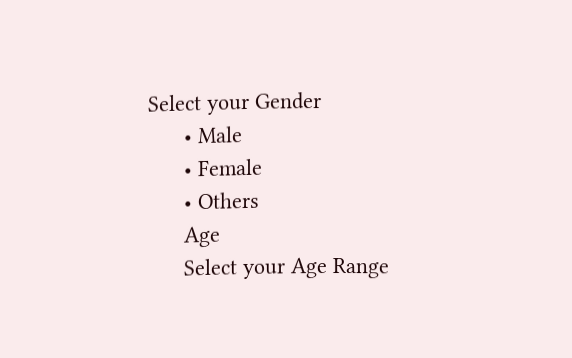Select your Gender
      • Male
      • Female
      • Others
      Age
      Select your Age Range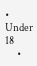• Under 18
      •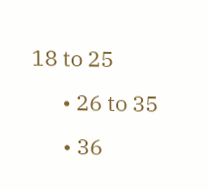18 to 25
      • 26 to 35
      • 36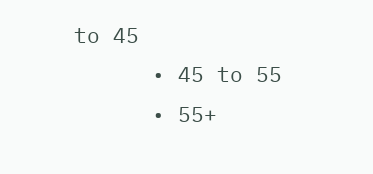to 45
      • 45 to 55
      • 55+